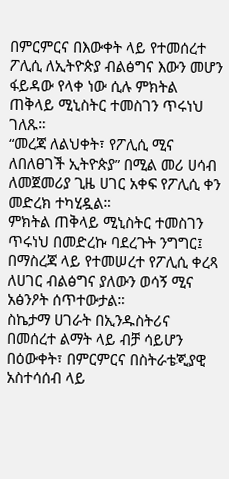በምርምርና በእውቀት ላይ የተመሰረተ ፖሊሲ ለኢትዮጵያ ብልፅግና እውን መሆን ፋይዳው የላቀ ነው ሲሉ ምክትል ጠቅላይ ሚኒስትር ተመስገን ጥሩነህ ገለጹ።
“መረጃ ለልህቀት፣ የፖሊሲ ሚና ለበለፀገች ኢትዮጵያ” በሚል መሪ ሀሳብ ለመጀመሪያ ጊዜ ሀገር አቀፍ የፖሊሲ ቀን መድረክ ተካሂዷል።
ምክትል ጠቅላይ ሚኒስትር ተመስገን ጥሩነህ በመድረኩ ባደረጉት ንግግር፤ በማስረጃ ላይ የተመሠረተ የፖሊሲ ቀረጻ ለሀገር ብልፅግና ያለውን ወሳኝ ሚና አፅንዖት ሰጥተውታል።
ስኬታማ ሀገራት በኢንዱስትሪና በመሰረተ ልማት ላይ ብቻ ሳይሆን በዕውቀት፣ በምርምርና በስትራቴጂያዊ አስተሳሰብ ላይ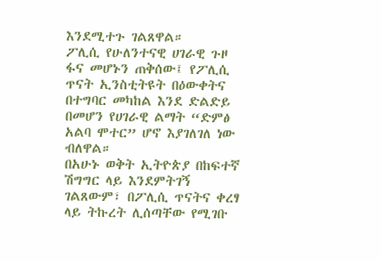እንደሚተጉ ገልጸዋል።
ፖሊሲ የሁለንተናዊ ሀገራዊ ጉዞ ፋና መሆኑን ጠቅሰው፤ የፖሊሲ ጥናት ኢንስቲትዩት በዕውቀትና በተግባር መካከል እንደ ድልድይ በመሆን የሀገራዊ ልማት “ድምፅ አልባ ሞተር” ሆኖ እያገለገለ ነው ብለዋል።
በአሁኑ ወቅት ኢትዮጵያ በከፍተኛ ሽግግር ላይ እንደምትገኝ ገልጸውም፣ በፖሊሲ ጥናትና ቀረፃ ላይ ትኩረት ሊሰጣቸው የሚገቡ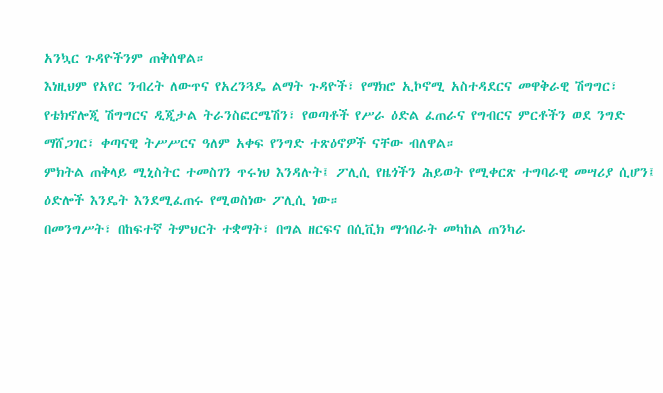አንኳር ጉዳዮችንም ጠቅሰዋል።
እነዚህም የአየር ንብረት ለውጥና የአረንጓዴ ልማት ጉዳዮች፣ የማክሮ ኢኮኖሚ አስተዳደርና መዋቅራዊ ሽግግር፣ የቴክኖሎጂ ሽግግርና ዲጂታል ትራንስፎርሜሽን፣ የወጣቶች የሥራ ዕድል ፈጠራና የግብርና ምርቶችን ወደ ንግድ ማሸጋገር፣ ቀጣናዊ ትሥሥርና ዓለም አቀፍ የንግድ ተጽዕኖዎች ናቸው ብለዋል።
ምክትል ጠቅላይ ሚኒስትር ተመስገን ጥሩነህ እንዳሉት፤ ፖሊሲ የዜጎችን ሕይወት የሚቀርጽ ተግባራዊ መሣሪያ ሲሆን፤ ዕድሎች እንዴት እንደሚፈጠሩ የሚወስነው ፖሊሲ ነው።
በመንግሥት፣ በከፍተኛ ትምህርት ተቋማት፣ በግል ዘርፍና በሲቪክ ማኅበራት መካከል ጠንካራ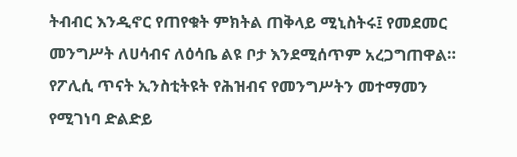ትብብር እንዲኖር የጠየቁት ምክትል ጠቅላይ ሚኒስትሩ፤ የመደመር መንግሥት ለሀሳብና ለዕሳቤ ልዩ ቦታ እንደሚሰጥም አረጋግጠዋል።
የፖሊሲ ጥናት ኢንስቲትዩት የሕዝብና የመንግሥትን መተማመን የሚገነባ ድልድይ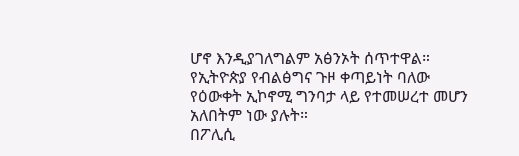ሆኖ እንዲያገለግልም አፅንኦት ሰጥተዋል።
የኢትዮጵያ የብልፅግና ጉዞ ቀጣይነት ባለው የዕውቀት ኢኮኖሚ ግንባታ ላይ የተመሠረተ መሆን አለበትም ነው ያሉት።
በፖሊሲ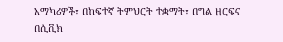አማካሪዎች፣ በከፍተኛ ትምህርት ተቋማት፣ በግል ዘርፍና በሲቪክ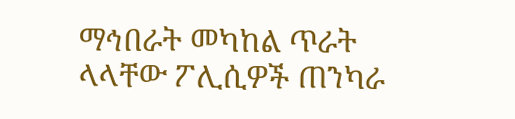ማኅበራት መካከል ጥራት ላላቸው ፖሊሲዎች ጠንካራ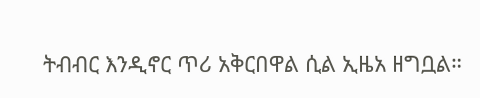ትብብር እንዲኖር ጥሪ አቅርበዋል ሲል ኢዜአ ዘግቧል።